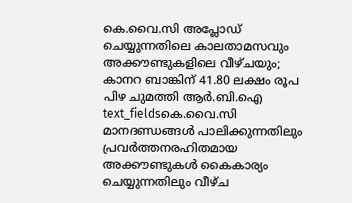കെ.വൈ.സി അപ്ലോഡ് ചെയ്യുന്നതിലെ കാലതാമസവും അക്കൗണ്ടുകളിലെ വീഴ്ചയും; കാനറ ബാങ്കിന് 41.80 ലക്ഷം രൂപ പിഴ ചുമത്തി ആർ.ബി.ഐ
text_fieldsകെ.വൈ.സി മാനദണ്ഡങ്ങൾ പാലിക്കുന്നതിലും പ്രവർത്തനരഹിതമായ അക്കൗണ്ടുകൾ കൈകാര്യം ചെയ്യുന്നതിലും വീഴ്ച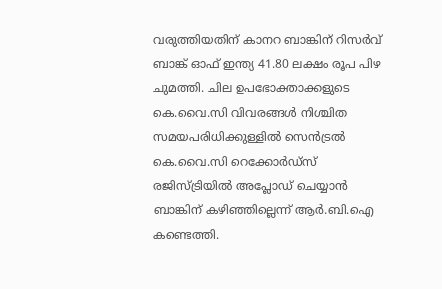വരുത്തിയതിന് കാനറ ബാങ്കിന് റിസർവ് ബാങ്ക് ഓഫ് ഇന്ത്യ 41.80 ലക്ഷം രൂപ പിഴ ചുമത്തി. ചില ഉപഭോക്താക്കളുടെ കെ.വൈ.സി വിവരങ്ങൾ നിശ്ചിത സമയപരിധിക്കുള്ളിൽ സെൻട്രൽ കെ.വൈ.സി റെക്കോർഡ്സ് രജിസ്ട്രിയിൽ അപ്ലോഡ് ചെയ്യാൻ ബാങ്കിന് കഴിഞ്ഞില്ലെന്ന് ആർ.ബി.ഐ കണ്ടെത്തി.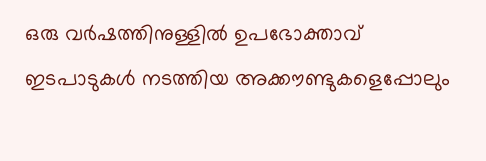ഒരു വർഷത്തിനുള്ളിൽ ഉപഭോക്താവ് ഇടപാടുകൾ നടത്തിയ അക്കൗണ്ടുകളെപ്പോലും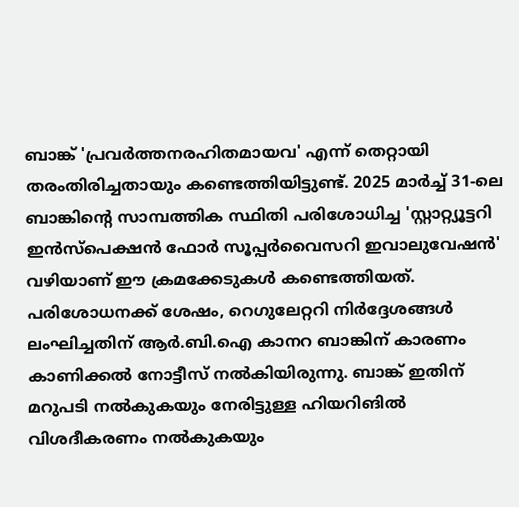ബാങ്ക് 'പ്രവർത്തനരഹിതമായവ' എന്ന് തെറ്റായി തരംതിരിച്ചതായും കണ്ടെത്തിയിട്ടുണ്ട്. 2025 മാർച്ച് 31-ലെ ബാങ്കിന്റെ സാമ്പത്തിക സ്ഥിതി പരിശോധിച്ച 'സ്റ്റാറ്റ്യൂട്ടറി ഇൻസ്പെക്ഷൻ ഫോർ സൂപ്പർവൈസറി ഇവാലുവേഷൻ' വഴിയാണ് ഈ ക്രമക്കേടുകൾ കണ്ടെത്തിയത്.
പരിശോധനക്ക് ശേഷം, റെഗുലേറ്ററി നിർദ്ദേശങ്ങൾ ലംഘിച്ചതിന് ആർ.ബി.ഐ കാനറ ബാങ്കിന് കാരണം കാണിക്കൽ നോട്ടീസ് നൽകിയിരുന്നു. ബാങ്ക് ഇതിന് മറുപടി നൽകുകയും നേരിട്ടുള്ള ഹിയറിങിൽ വിശദീകരണം നൽകുകയും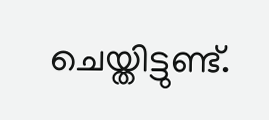ചെയ്തിട്ടുണ്ട്.